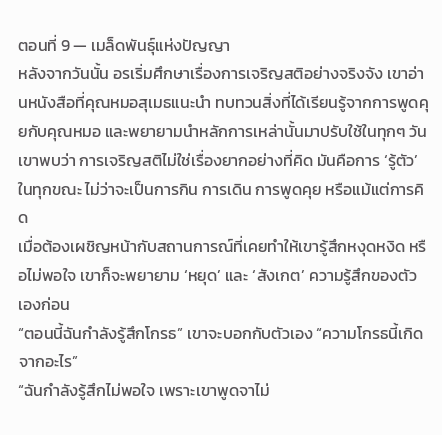ตอนที่ 9 — เมล็ดพันธุ์แห่งปัญญา
หลังจากวันนั้น อรเริ่มศึกษาเรื่องการเจริญสติอย่างจริงจัง เขาอ่านหนังสือที่คุณหมอสุเมธแนะนำ ทบทวนสิ่งที่ได้เรียนรู้จากการพูดคุยกับคุณหมอ และพยายามนำหลักการเหล่านั้นมาปรับใช้ในทุกๆ วัน
เขาพบว่า การเจริญสติไม่ใช่เรื่องยากอย่างที่คิด มันคือการ ‘รู้ตัว’ ในทุกขณะ ไม่ว่าจะเป็นการกิน การเดิน การพูดคุย หรือแม้แต่การคิด
เมื่อต้องเผชิญหน้ากับสถานการณ์ที่เคยทำให้เขารู้สึกหงุดหงิด หรือไม่พอใจ เขาก็จะพยายาม ‘หยุด’ และ ‘สังเกต’ ความรู้สึกของตัวเองก่อน
“ตอนนี้ฉันกำลังรู้สึกโกรธ” เขาจะบอกกับตัวเอง “ความโกรธนี้เกิดจากอะไร”
“ฉันกำลังรู้สึกไม่พอใจ เพราะเขาพูดจาไม่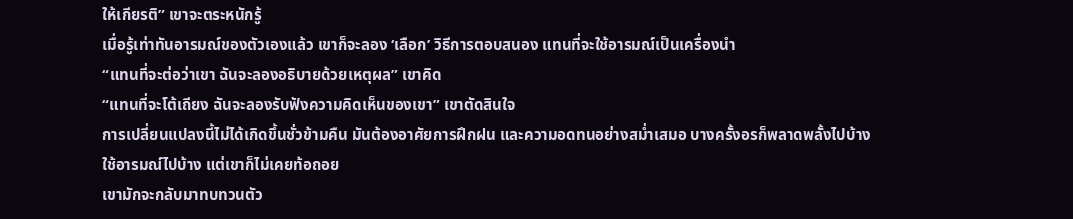ให้เกียรติ” เขาจะตระหนักรู้
เมื่อรู้เท่าทันอารมณ์ของตัวเองแล้ว เขาก็จะลอง ‘เลือก’ วิธีการตอบสนอง แทนที่จะใช้อารมณ์เป็นเครื่องนำ
“แทนที่จะต่อว่าเขา ฉันจะลองอธิบายด้วยเหตุผล” เขาคิด
“แทนที่จะโต้เถียง ฉันจะลองรับฟังความคิดเห็นของเขา” เขาตัดสินใจ
การเปลี่ยนแปลงนี้ไม่ได้เกิดขึ้นชั่วข้ามคืน มันต้องอาศัยการฝึกฝน และความอดทนอย่างสม่ำเสมอ บางครั้งอรก็พลาดพลั้งไปบ้าง ใช้อารมณ์ไปบ้าง แต่เขาก็ไม่เคยท้อถอย
เขามักจะกลับมาทบทวนตัว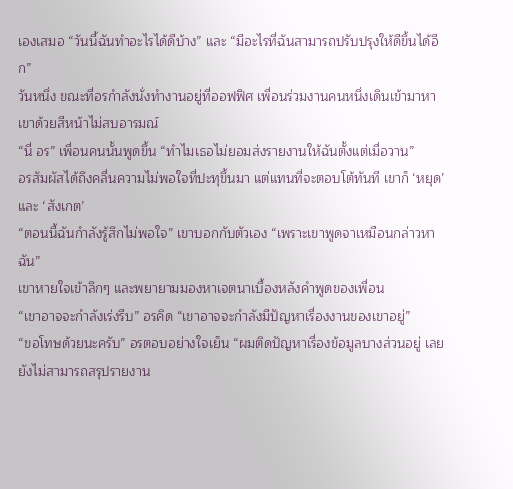เองเสมอ “วันนี้ฉันทำอะไรได้ดีบ้าง” และ “มีอะไรที่ฉันสามารถปรับปรุงให้ดีขึ้นได้อีก”
วันหนึ่ง ขณะที่อรกำลังนั่งทำงานอยู่ที่ออฟฟิศ เพื่อนร่วมงานคนหนึ่งเดินเข้ามาหาเขาด้วยสีหน้าไม่สบอารมณ์
“นี่ อร” เพื่อนคนนั้นพูดขึ้น “ทำไมเธอไม่ยอมส่งรายงานให้ฉันตั้งแต่เมื่อวาน”
อรสัมผัสได้ถึงคลื่นความไม่พอใจที่ปะทุขึ้นมา แต่แทนที่จะตอบโต้ทันที เขาก็ ‘หยุด’ และ ‘สังเกต’
“ตอนนี้ฉันกำลังรู้สึกไม่พอใจ” เขาบอกกับตัวเอง “เพราะเขาพูดจาเหมือนกล่าวหาฉัน”
เขาหายใจเข้าลึกๆ และพยายามมองหาเจตนาเบื้องหลังคำพูดของเพื่อน
“เขาอาจจะกำลังเร่งรีบ” อรคิด “เขาอาจจะกำลังมีปัญหาเรื่องงานของเขาอยู่”
“ขอโทษด้วยนะครับ” อรตอบอย่างใจเย็น “ผมติดปัญหาเรื่องข้อมูลบางส่วนอยู่ เลยยังไม่สามารถสรุปรายงาน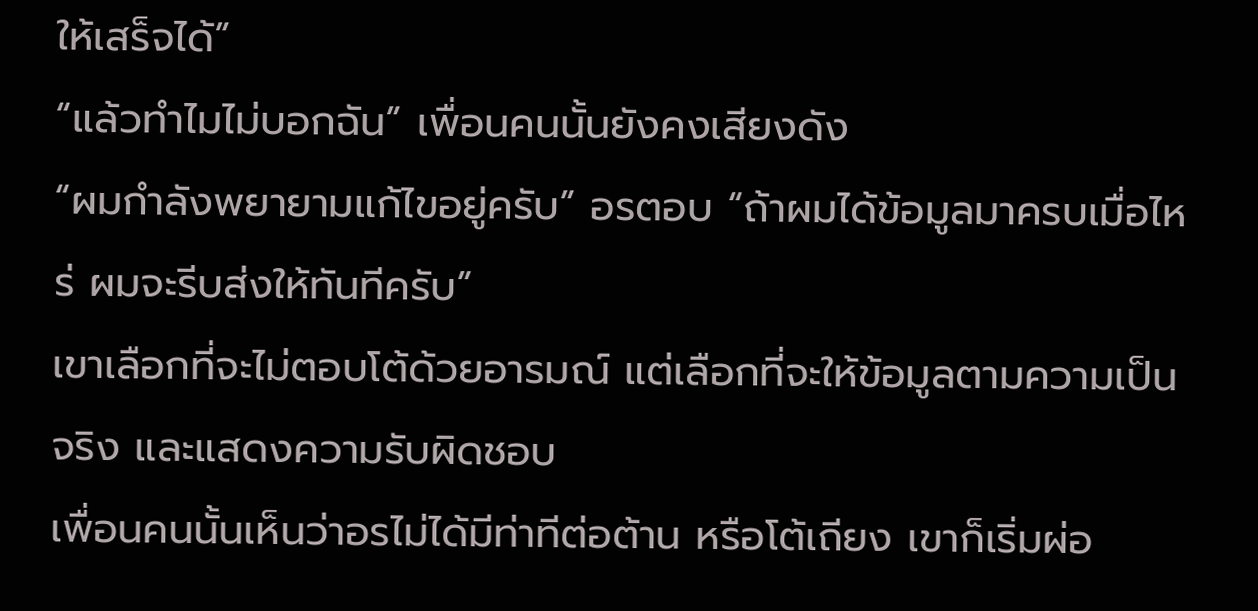ให้เสร็จได้”
“แล้วทำไมไม่บอกฉัน” เพื่อนคนนั้นยังคงเสียงดัง
“ผมกำลังพยายามแก้ไขอยู่ครับ” อรตอบ “ถ้าผมได้ข้อมูลมาครบเมื่อไหร่ ผมจะรีบส่งให้ทันทีครับ”
เขาเลือกที่จะไม่ตอบโต้ด้วยอารมณ์ แต่เลือกที่จะให้ข้อมูลตามความเป็นจริง และแสดงความรับผิดชอบ
เพื่อนคนนั้นเห็นว่าอรไม่ได้มีท่าทีต่อต้าน หรือโต้เถียง เขาก็เริ่มผ่อ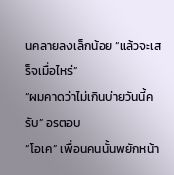นคลายลงเล็กน้อย “แล้วจะเสร็จเมื่อไหร่”
“ผมคาดว่าไม่เกินบ่ายวันนี้ครับ” อรตอบ
“โอเค” เพื่อนคนนั้นพยักหน้า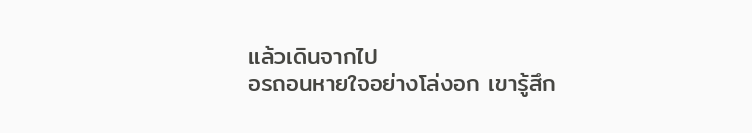แล้วเดินจากไป
อรถอนหายใจอย่างโล่งอก เขารู้สึก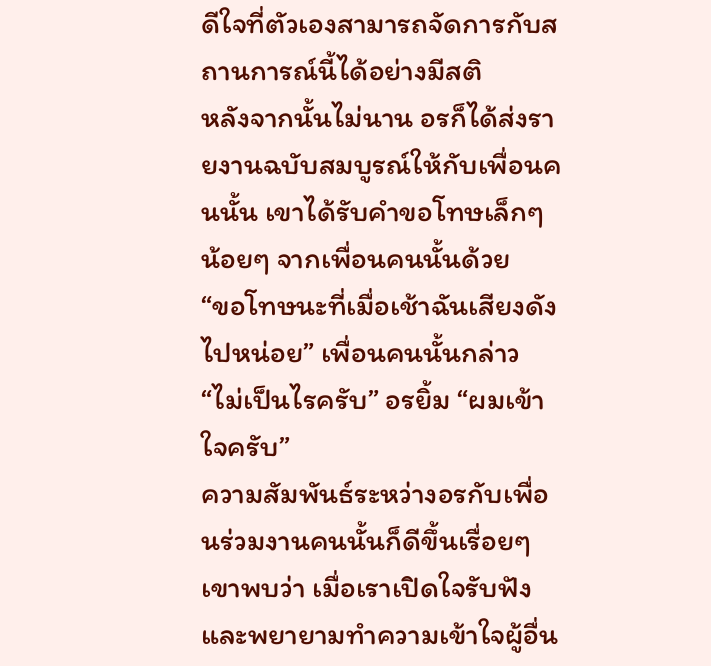ดีใจที่ตัวเองสามารถจัดการกับสถานการณ์นี้ได้อย่างมีสติ
หลังจากนั้นไม่นาน อรก็ได้ส่งรายงานฉบับสมบูรณ์ให้กับเพื่อนคนนั้น เขาได้รับคำขอโทษเล็กๆ น้อยๆ จากเพื่อนคนนั้นด้วย
“ขอโทษนะที่เมื่อเช้าฉันเสียงดังไปหน่อย” เพื่อนคนนั้นกล่าว
“ไม่เป็นไรครับ” อรยิ้ม “ผมเข้าใจครับ”
ความสัมพันธ์ระหว่างอรกับเพื่อนร่วมงานคนนั้นก็ดีขึ้นเรื่อยๆ เขาพบว่า เมื่อเราเปิดใจรับฟัง และพยายามทำความเข้าใจผู้อื่น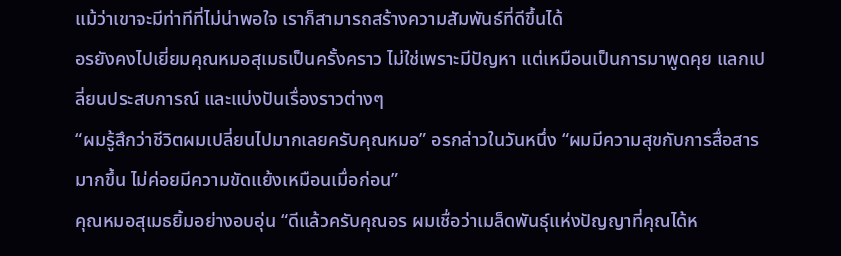แม้ว่าเขาจะมีท่าทีที่ไม่น่าพอใจ เราก็สามารถสร้างความสัมพันธ์ที่ดีขึ้นได้
อรยังคงไปเยี่ยมคุณหมอสุเมธเป็นครั้งคราว ไม่ใช่เพราะมีปัญหา แต่เหมือนเป็นการมาพูดคุย แลกเปลี่ยนประสบการณ์ และแบ่งปันเรื่องราวต่างๆ
“ผมรู้สึกว่าชีวิตผมเปลี่ยนไปมากเลยครับคุณหมอ” อรกล่าวในวันหนึ่ง “ผมมีความสุขกับการสื่อสารมากขึ้น ไม่ค่อยมีความขัดแย้งเหมือนเมื่อก่อน”
คุณหมอสุเมธยิ้มอย่างอบอุ่น “ดีแล้วครับคุณอร ผมเชื่อว่าเมล็ดพันธุ์แห่งปัญญาที่คุณได้ห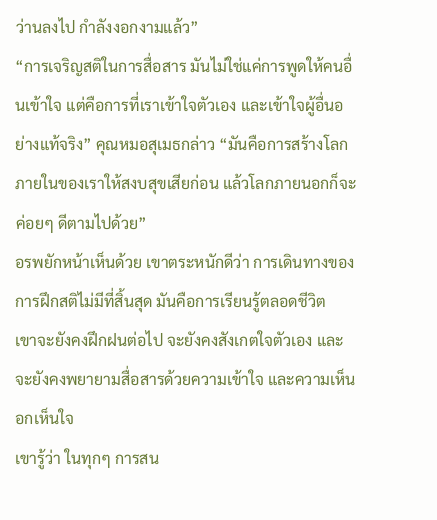ว่านลงไป กำลังงอกงามแล้ว”
“การเจริญสติในการสื่อสาร มันไม่ใช่แค่การพูดให้คนอื่นเข้าใจ แต่คือการที่เราเข้าใจตัวเอง และเข้าใจผู้อื่นอย่างแท้จริง” คุณหมอสุเมธกล่าว “มันคือการสร้างโลกภายในของเราให้สงบสุขเสียก่อน แล้วโลกภายนอกก็จะค่อยๆ ดีตามไปด้วย”
อรพยักหน้าเห็นด้วย เขาตระหนักดีว่า การเดินทางของการฝึกสติไม่มีที่สิ้นสุด มันคือการเรียนรู้ตลอดชีวิต
เขาจะยังคงฝึกฝนต่อไป จะยังคงสังเกตใจตัวเอง และจะยังคงพยายามสื่อสารด้วยความเข้าใจ และความเห็นอกเห็นใจ
เขารู้ว่า ในทุกๆ การสน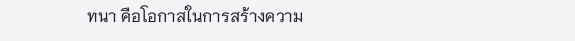ทนา คือโอกาสในการสร้างความ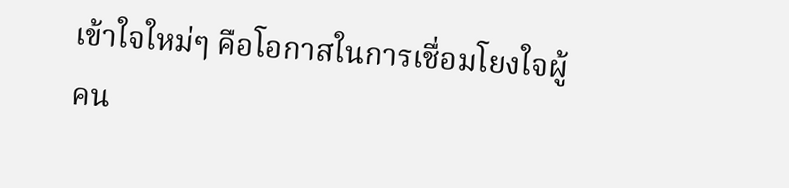เข้าใจใหม่ๆ คือโอกาสในการเชื่อมโยงใจผู้คน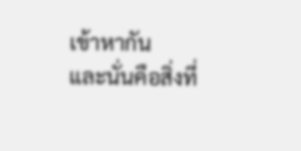เข้าหากัน
และนั่นคือสิ่งที่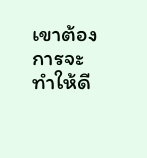เขาต้องการจะทำให้ดี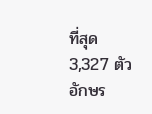ที่สุด
3,327 ตัวอักษร